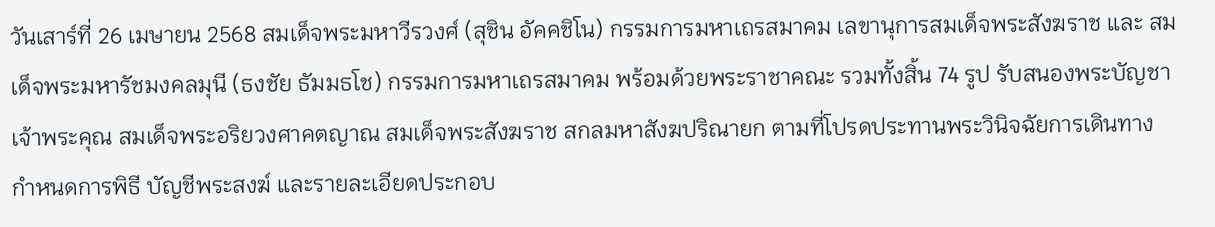วันเสาร์ที่ 26 เมษายน 2568 สมเด็จพระมหาวีรวงศ์ (สุชิน อัคคชิโน) กรรมการมหาเถรสมาคม เลขานุการสมเด็จพระสังฆราช และ สมเด็จพระมหารัชมงคลมุนี (ธงชัย ธัมมธโช) กรรมการมหาเถรสมาคม พร้อมด้วยพระราชาคณะ รวมทั้งสิ้น 74 รูป รับสนองพระบัญชา เจ้าพระคุณ สมเด็จพระอริยวงศาคตญาณ สมเด็จพระสังฆราช สกลมหาสังฆปริณายก ตามที่โปรดประทานพระวินิจฉัยการเดินทาง กำหนดการพิธี บัญชีพระสงฆ์ และรายละเอียดประกอบ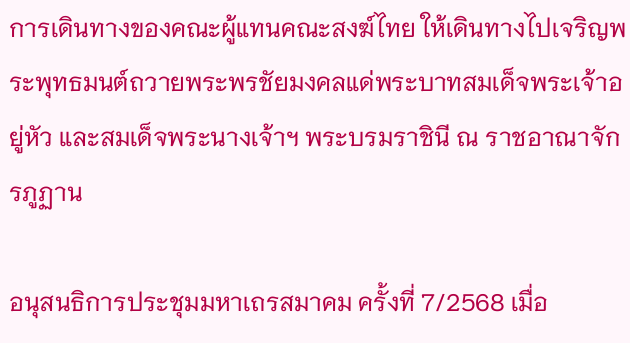การเดินทางของคณะผู้แทนคณะสงฆ์ไทย ให้เดินทางไปเจริญพระพุทธมนต์ถวายพระพรชัยมงคลแด่พระบาทสมเด็จพระเจ้าอยู่หัว และสมเด็จพระนางเจ้าฯ พระบรมราชินี ณ ราชอาณาจักรภูฏาน

อนุสนธิการประชุมมหาเถรสมาคม ครั้งที่ 7/2568 เมื่อ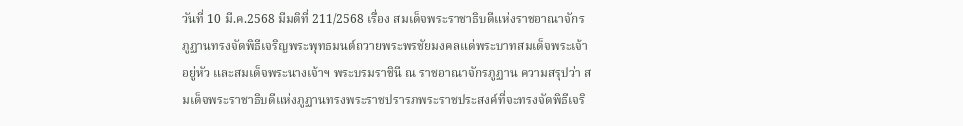วันที่ 10 มี.ค.2568 มีมติที่ 211/2568 เรื่อง สมเด็จพระราชาธิบดีแห่งราชอาณาจักรภูฏานทรงจัดพิธีเจริญพระพุทธมนต์ถวายพระพรชัยมงคลแด่พระบาทสมเด็จพระเจ้าอยู่หัว และสมเด็จพระนางเจ้าฯ พระบรมราชินี ณ ราชอาณาจักรภูฏาน ความสรุปว่า สมเด็จพระราชาธิบดีแห่งภูฏานทรงพระราชปรารภพระราชประสงค์ที่จะทรงจัดพิธีเจริ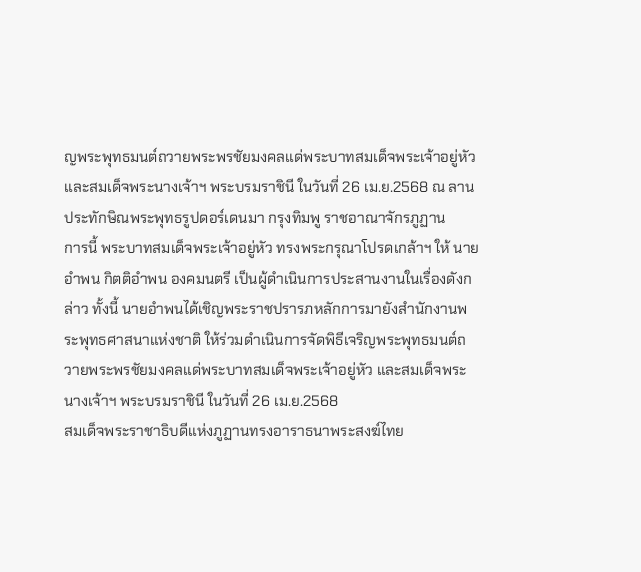ญพระพุทธมนต์ถวายพระพรชัยมงคลแด่พระบาทสมเด็จพระเจ้าอยู่หัว และสมเด็จพระนางเจ้าฯ พระบรมราชินี ในวันที่ 26 เม.ย.2568 ณ ลานประทักษิณพระพุทธรูปดอร์เดนมา กรุงทิมพู ราชอาณาจักรภูฏาน
การนี้ พระบาทสมเด็จพระเจ้าอยู่หัว ทรงพระกรุณาโปรดเกล้าฯ ให้ นายอำพน กิตติอำพน องคมนตรี เป็นผู้ดำเนินการประสานงานในเรื่องดังกล่าว ทั้งนี้ นายอำพนได้เชิญพระราชปรารภหลักการมายังสำนักงานพระพุทธศาสนาแห่งชาติ ให้ร่วมดำเนินการจัดพิธีเจริญพระพุทธมนต์ถวายพระพรชัยมงคลแด่พระบาทสมเด็จพระเจ้าอยู่หัว และสมเด็จพระนางเจ้าฯ พระบรมราชินี ในวันที่ 26 เม.ย.2568
สมเด็จพระราชาธิบดีแห่งภูฏานทรงอาราธนาพระสงฆ์ไทย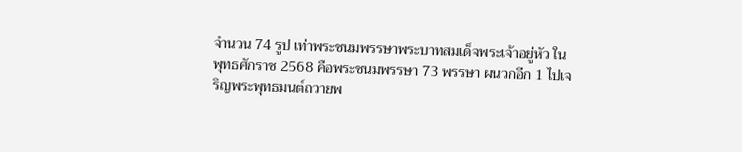จำนวน 74 รูป เท่าพระชนมพรรษาพระบาทสมเด็จพระเจ้าอยู่หัว ในพุทธศักราช 2568 คือพระชนมพรรษา 73 พรรษา ผนวกอีก 1 ไปเจริญพระพุทธมนต์ถวายพ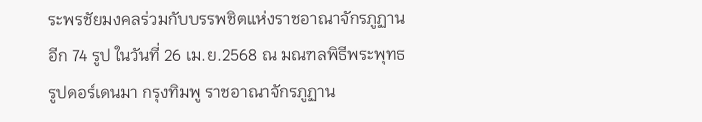ระพรชัยมงคลร่วมกับบรรพชิตแห่งราชอาณาจักรภูฏานอีก 74 รูป ในวันที่ 26 เม.ย.2568 ณ มณฑลพิธีพระพุทธรูปดอร์เดนมา กรุงทิมพู ราชอาณาจักรภูฏาน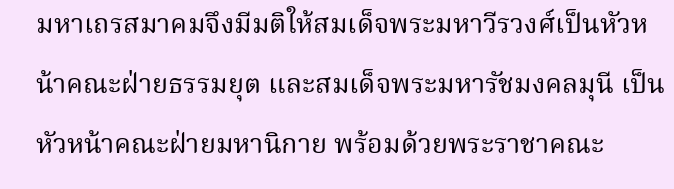มหาเถรสมาคมจึงมีมติให้สมเด็จพระมหาวีรวงศ์เป็นหัวหน้าคณะฝ่ายธรรมยุต และสมเด็จพระมหารัชมงคลมุนี เป็นหัวหน้าคณะฝ่ายมหานิกาย พร้อมด้วยพระราชาคณะ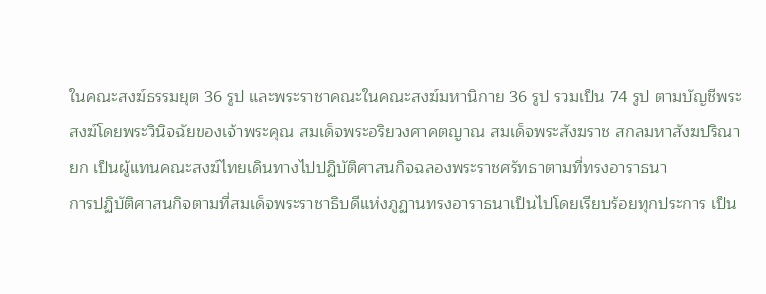ในคณะสงฆ์ธรรมยุต 36 รูป และพระราชาคณะในคณะสงฆ์มหานิกาย 36 รูป รวมเป็น 74 รูป ตามบัญชีพระสงฆ์โดยพระวินิจฉัยของเจ้าพระคุณ สมเด็จพระอริยวงศาคตญาณ สมเด็จพระสังฆราช สกลมหาสังฆปริณายก เป็นผู้แทนคณะสงฆ์ไทยเดินทางไปปฏิบัติศาสนกิจฉลองพระราชศรัทธาตามที่ทรงอาราธนา
การปฏิบัติศาสนกิจตามที่สมเด็จพระราชาธิบดีแห่งภูฏานทรงอาราธนาเป็นไปโดยเรียบร้อยทุกประการ เป็น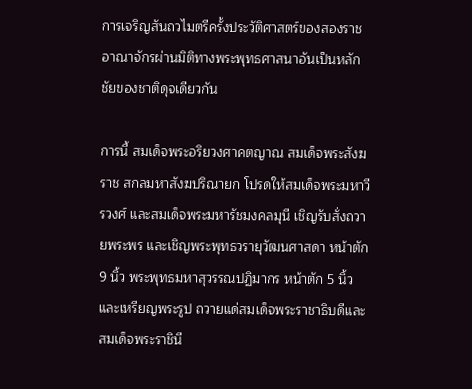การเจริญสันถวไมตรีครั้งประวัติศาสตร์ของสองราชอาณาจักรผ่านมิติทางพระพุทธศาสนาอันเป็นหลักชัยของชาติดุจเดียวกัน

การนี้ สมเด็จพระอริยวงศาคตญาณ สมเด็จพระสังฆราช สกลมหาสังฆปริณายก โปรดให้สมเด็จพระมหาวีรวงศ์ และสมเด็จพระมหารัชมงคลมุนี เชิญรับสั่งถวายพระพร และเชิญพระพุทธวรายุวัฒนศาสดา หน้าตัก 9 นิ้ว พระพุทธมหาสุวรรณปฏิมากร หน้าตัก 5 นิ้ว และเหรียญพระรูป ถวายแด่สมเด็จพระราชาธิบดีและสมเด็จพระราชินี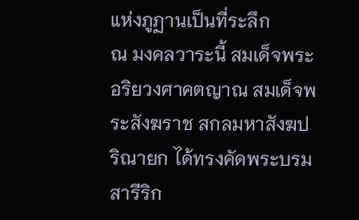แห่งภูฏานเป็นที่ระลึก
ณ มงคลวาระนี้ สมเด็จพระอริยวงศาคตญาณ สมเด็จพระสังฆราช สกลมหาสังฆปริณายก ได้ทรงคัดพระบรมสารีริก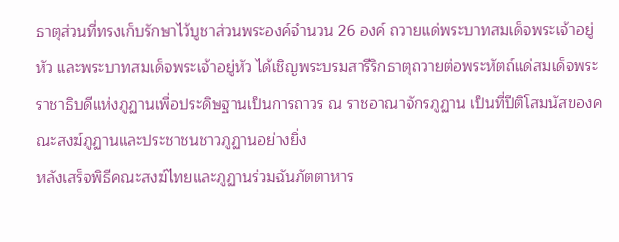ธาตุส่วนที่ทรงเก็บรักษาไว้บูชาส่วนพระองค์จำนวน 26 องค์ ถวายแด่พระบาทสมเด็จพระเจ้าอยู่หัว และพระบาทสมเด็จพระเจ้าอยู่หัว ได้เชิญพระบรมสารีริกธาตุถวายต่อพระหัตถ์แด่สมเด็จพระราชาธิบดีแห่งภูฏานเพื่อประดิษฐานเป็นการถาวร ณ ราชอาณาจักรภูฏาน เป็นที่ปีติโสมนัสของคณะสงฆ์ภูฏานและประชาชนชาวภูฏานอย่างยิ่ง
หลังเสร็จพิธีคณะสงฆ์ไทยและภูฏานร่วมฉันภัตตาหาร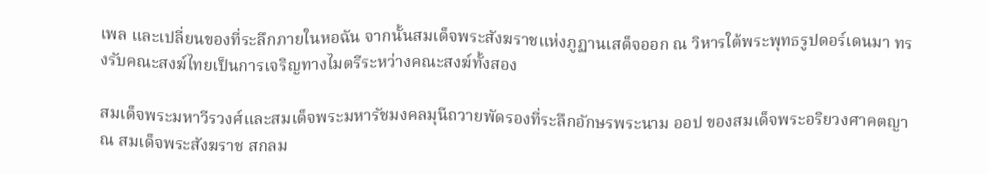เพล และเปลี่ยนของที่ระลึกภายในหอฉัน จากนั้นสมเด็จพระสังฆราชแห่งภูฏานเสด็จออก ณ วิหารใต้พระพุทธรูปดอร์เดนมา ทรงรับคณะสงฆ์ไทยเป็นการเจริญทางไมตรีระหว่างคณะสงฆ์ทั้งสอง

สมเด็จพระมหาวีรวงศ์และสมเด็จพระมหารัชมงคลมุนีถวายพัดรองที่ระลึกอักษรพระนาม ออป ของสมเด็จพระอริยวงศาคตญาณ สมเด็จพระสังฆราช สกลม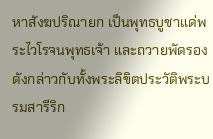หาสังฆปริณายก เป็นพุทธบูชาแด่พระไวโรจนพุทธเจ้า และถวายพัดรองดังกล่าวกับทั้งพระลิขิตประวัติพระบรมสารีริก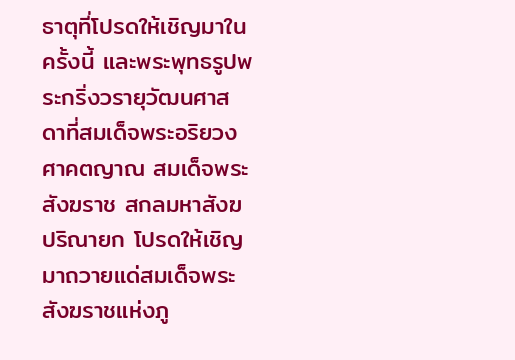ธาตุที่โปรดให้เชิญมาในครั้งนี้ และพระพุทธรูปพระกริ่งวรายุวัฒนศาสดาที่สมเด็จพระอริยวงศาคตญาณ สมเด็จพระสังฆราช สกลมหาสังฆปริณายก โปรดให้เชิญมาถวายแด่สมเด็จพระสังฆราชแห่งภู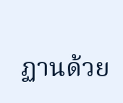ฏานด้วย